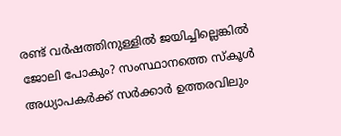രണ്ട് വർഷത്തിനുള്ളിൽ ജയിച്ചില്ലെങ്കിൽ ജോലി പോകും? സംസ്ഥാനത്തെ സ്‌കൂൾ അധ്യാപകർക്ക് സർക്കാർ ഉത്തരവിലും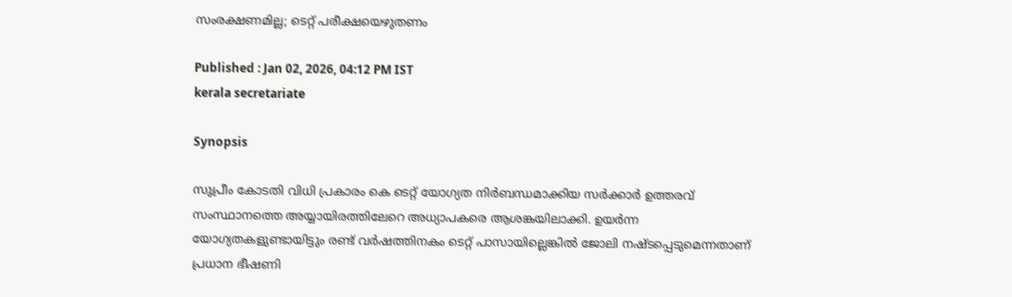സംരക്ഷണമില്ല; ടെറ്റ് പരീക്ഷയെഴുതണം

Published : Jan 02, 2026, 04:12 PM IST
kerala secretariate

Synopsis

സുപ്രീം കോടതി വിധി പ്രകാരം കെ ടെറ്റ് യോഗ്യത നിർബന്ധമാക്കിയ സർക്കാർ ഉത്തരവ് സംസ്ഥാനത്തെ അയ്യായിരത്തിലേറെ അധ്യാപകരെ ആശങ്കയിലാക്കി. ഉയർന്ന യോഗ്യതകളുണ്ടായിട്ടും രണ്ട് വർഷത്തിനകം ടെറ്റ് പാസായില്ലെങ്കിൽ ജോലി നഷ്ടപ്പെടുമെന്നതാണ് പ്രധാന ഭീഷണി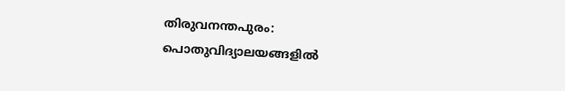തിരുവനന്തപുരം: പൊതുവിദ്യാലയങ്ങളിൽ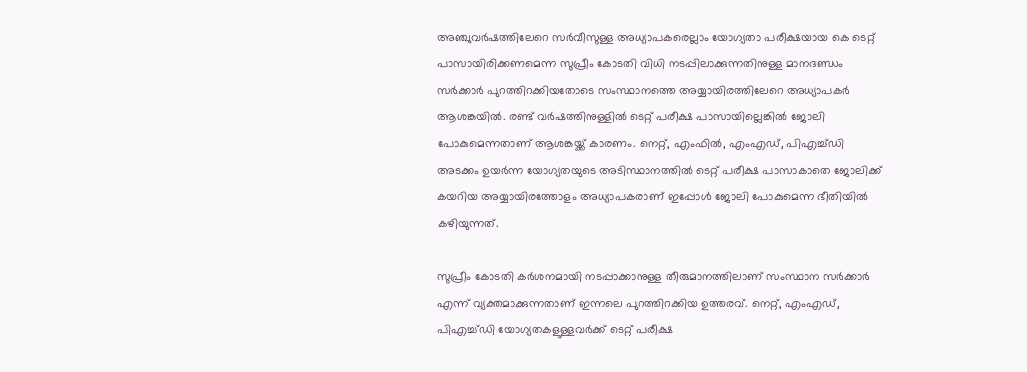അഞ്ചുവർഷത്തിലേറെ സർവീസുള്ള അധ്യാപകരെല്ലാം യോഗ്യതാ പരീക്ഷയായ കെ ടെറ്റ് പാസായിരിക്കണമെന്ന സുപ്രീം കോടതി വിധി നടപ്പിലാക്കുന്നതിനുള്ള മാനദണ്ഡം സർക്കാർ പുറത്തിറക്കിയതോടെ സംസ്ഥാനത്തെ അയ്യായിരത്തിലേറെ അധ്യാപകർ ആശങ്കയിൽ. രണ്ട് വർഷത്തിനുള്ളിൽ ടെറ്റ് പരീക്ഷ പാസായില്ലെങ്കിൽ ജോലി പോകുമെന്നതാണ് ആശങ്കയ്ക്ക് കാരണം. നെറ്റ്, എംഫിൽ, എംഎഡ്, പിഎച്ച്ഡി അടക്കം ഉയർന്ന യോഗ്യതയുടെ അടിസ്ഥാനത്തിൽ ടെറ്റ് പരീക്ഷ പാസാകാതെ ജോലിക്ക് കയറിയ അയ്യായിരത്തോളം അധ്യാപകരാണ് ഇപ്പോൾ ജോലി പോകുമെന്ന ഭീതിയിൽ കഴിയുന്നത്.

സുപ്രീം കോടതി കർശനമായി നടപ്പാക്കാനുള്ള തീരുമാനത്തിലാണ് സംസ്ഥാന സർക്കാർ എന്ന് വ്യക്തമാക്കുന്നതാണ് ഇന്നലെ പുറത്തിറക്കിയ ഉത്തരവ്. നെറ്റ്, എംഎഡ്, പിഎച്ച്ഡി യോഗ്യതകളുള്ളവർക്ക് ടെറ്റ് പരീക്ഷ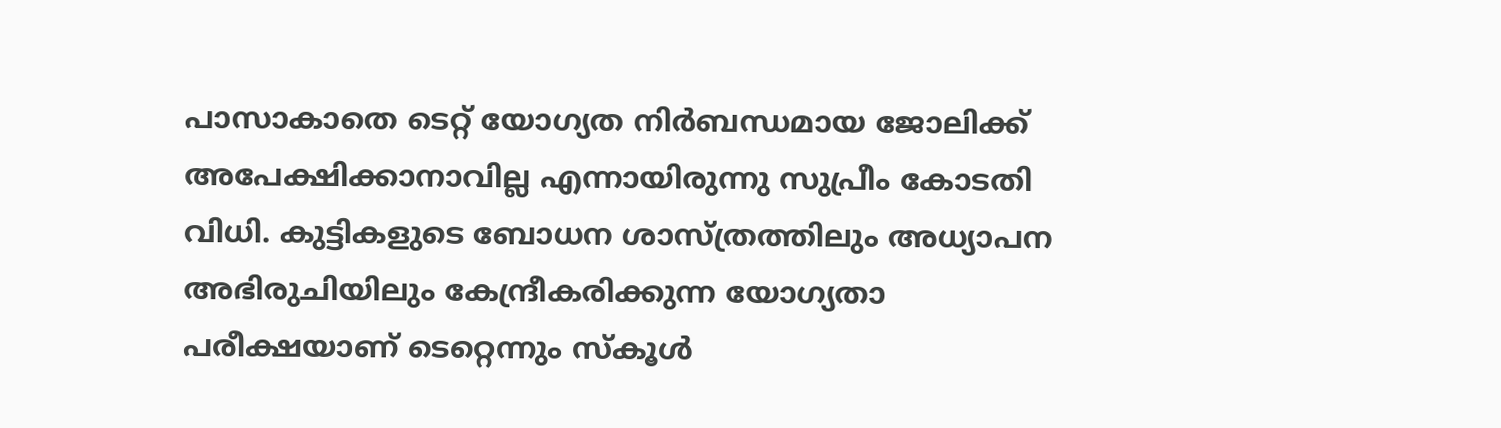പാസാകാതെ ടെറ്റ് യോഗ്യത നിർബന്ധമായ ജോലിക്ക് അപേക്ഷിക്കാനാവില്ല എന്നായിരുന്നു സുപ്രീം കോടതി വിധി. കുട്ടികളുടെ ബോധന ശാസ്ത്രത്തിലും അധ്യാപന അഭിരുചിയിലും കേന്ദ്രീകരിക്കുന്ന യോഗ്യതാ പരീക്ഷയാണ് ടെറ്റെന്നും സ്കൂൾ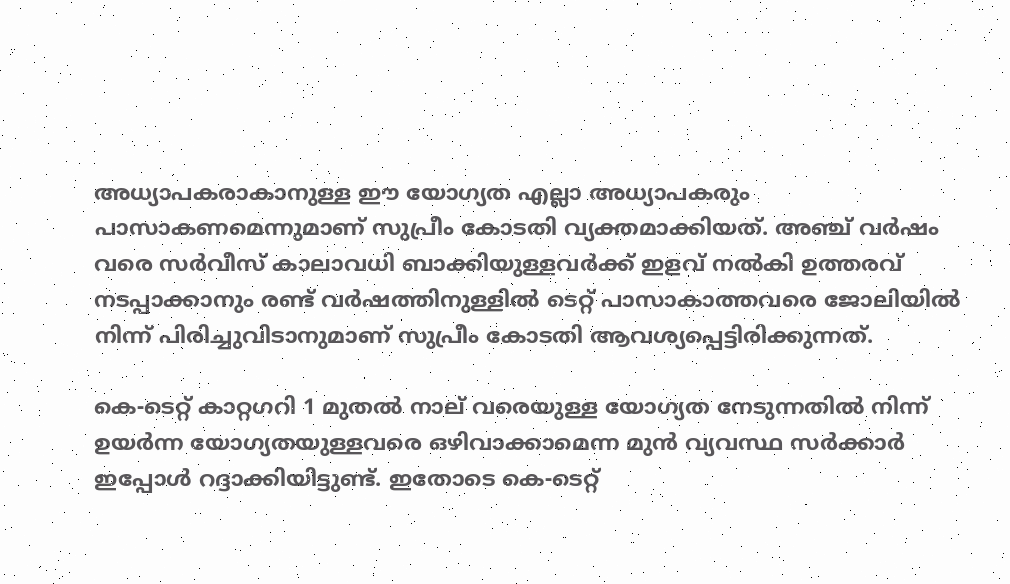അധ്യാപകരാകാനുള്ള ഈ യോഗ്യത എല്ലാ അധ്യാപകരും പാസാകണമെന്നുമാണ് സുപ്രീം കോടതി വ്യക്തമാക്കിയത്. അഞ്ച് വർഷം വരെ സർവീസ് കാലാവധി ബാക്കിയുള്ളവർക്ക് ഇളവ് നൽകി ഉത്തരവ് നടപ്പാക്കാനും രണ്ട് വർഷത്തിനുള്ളിൽ ടെറ്റ് പാസാകാത്തവരെ ജോലിയിൽ നിന്ന് പിരിച്ചുവിടാനുമാണ് സുപ്രീം കോടതി ആവശ്യപ്പെട്ടിരിക്കുന്നത്.

കെ-ടെറ്റ് കാറ്റഗറി 1 മുതൽ നാല് വരെയുള്ള യോഗ്യത നേടുന്നതിൽ നിന്ന് ഉയർന്ന യോഗ്യതയുള്ളവരെ ഒഴിവാക്കാമെന്ന മുൻ വ്യവസ്ഥ സർക്കാർ ഇപ്പോൾ റദ്ദാക്കിയിട്ടുണ്ട്. ഇതോടെ കെ-ടെറ്റ്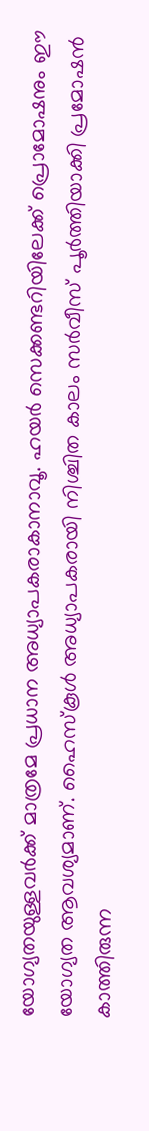യോഗ്യതയുള്ളവർക്ക് മാത്രമേ പ്രധാന അധ്യാപകരാകാനാവൂ. ഹയർ സെക്കണ്ടറിയിലേക്ക് പ്രൊമോഷനും ഈ യോഗ്യത ആവശ്യമാണ്. ഹൈസ്‌കൂൾ അധ്യാപകരായി നിശ്ചിത കാലം സർവീസ് പൂർത്തിയാക്കി പ്രമോഷൻ കാത്തിരുന്ന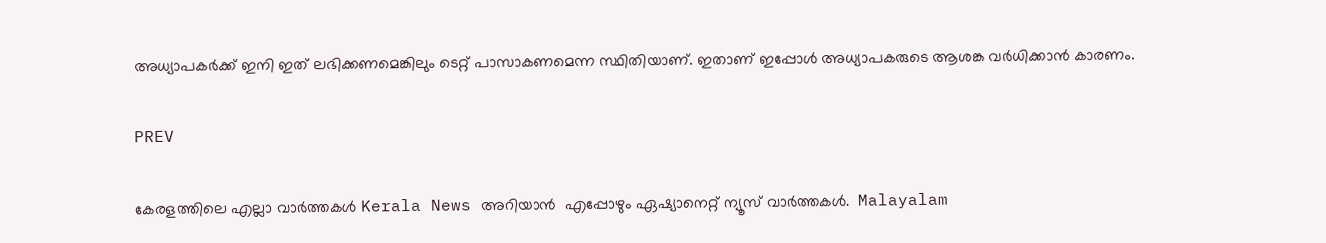അധ്യാപകർക്ക് ഇനി ഇത് ലഭിക്കണമെങ്കിലും ടെറ്റ് പാസാകണമെന്ന സ്ഥിതിയാണ്. ഇതാണ് ഇപ്പോൾ അധ്യാപകരുടെ ആശങ്ക വർധിക്കാൻ കാരണം.

PREV

കേരളത്തിലെ എല്ലാ വാർത്തകൾ Kerala News അറിയാൻ  എപ്പോഴും ഏഷ്യാനെറ്റ് ന്യൂസ് വാർത്തകൾ.  Malayalam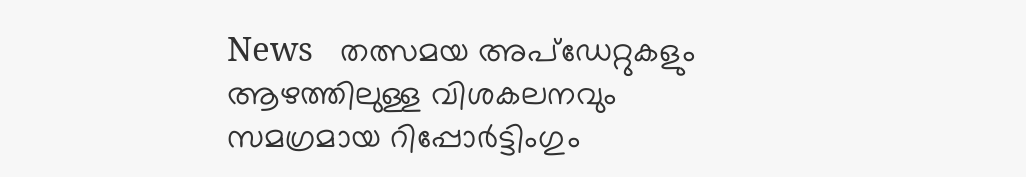News   തത്സമയ അപ്‌ഡേറ്റുകളും ആഴത്തിലുള്ള വിശകലനവും സമഗ്രമായ റിപ്പോർട്ടിംഗും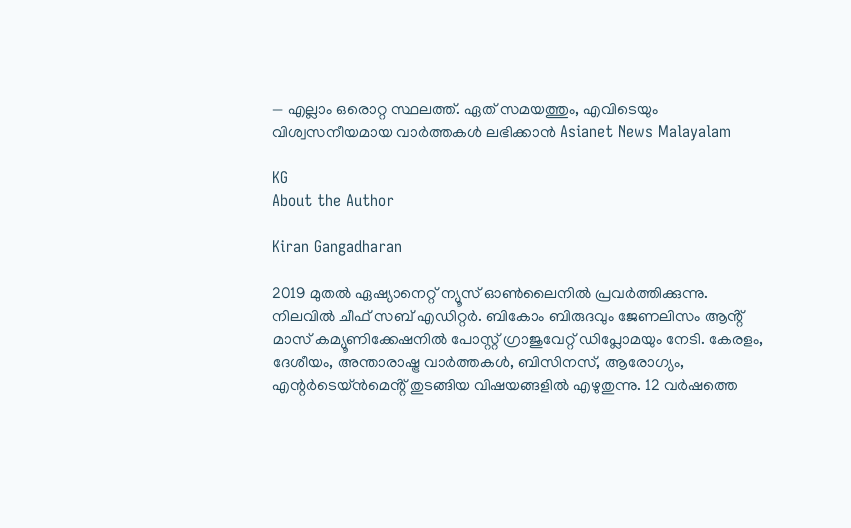— എല്ലാം ഒരൊറ്റ സ്ഥലത്ത്. ഏത് സമയത്തും, എവിടെയും വിശ്വസനീയമായ വാർത്തകൾ ലഭിക്കാൻ Asianet News Malayalam

KG
About the Author

Kiran Gangadharan

2019 മുതല്‍ ഏഷ്യാനെറ്റ് ന്യൂസ് ഓണ്‍ലൈനില്‍ പ്രവര്‍ത്തിക്കുന്നു. നിലവില്‍ ചീഫ് സബ് എഡിറ്റർ. ബികോം ബിരുദവും ജേണലിസം ആൻ്റ് മാസ് കമ്യൂണിക്കേഷനിൽ പോസ്റ്റ് ഗ്രാജുവേറ്റ് ഡിപ്ലോമയും നേടി. കേരളം, ദേശീയം, അന്താരാഷ്ട്ര വാര്‍ത്തകള്‍, ബിസിനസ്, ആരോഗ്യം, എന്റർടെയ്ൻമെൻ്റ് തുടങ്ങിയ വിഷയങ്ങളില്‍ എഴുതുന്നു. 12 വര്‍ഷത്തെ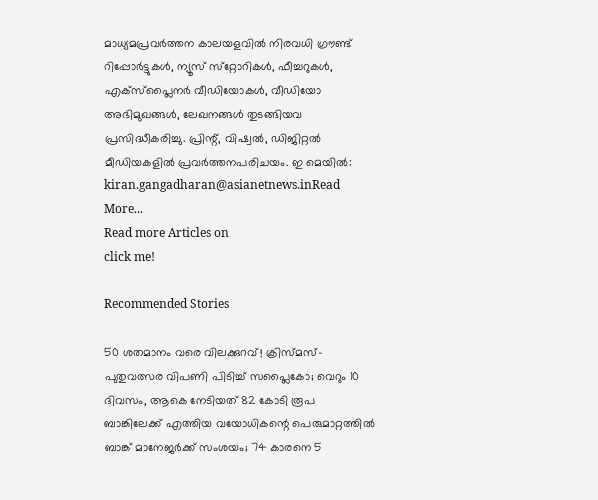മാധ്യമപ്രവര്‍ത്തന കാലയളവില്‍ നിരവധി ഗ്രൗണ്ട് റിപ്പോര്‍ട്ടുകള്‍, ന്യൂസ് സ്‌റ്റോറികള്‍, ഫീച്ചറുകള്‍, എക്‌സ്‌പ്ലൈന‍ർ വീഡിയോകൾ, വീഡിയോ അഭിമുഖങ്ങള്‍, ലേഖനങ്ങള്‍ തുടങ്ങിയവ പ്രസിദ്ധീകരിച്ചു. പ്രിന്റ്, വിഷ്വല്‍, ഡിജിറ്റല്‍ മീഡിയകളില്‍ പ്രവര്‍ത്തനപരിചയം. ഇ മെയില്‍: kiran.gangadharan@asianetnews.inRead More...
Read more Articles on
click me!

Recommended Stories

50 ശതമാനം വരെ വിലക്കുറവ്! ക്രിസ്മസ്- പുതുവത്സര വിപണി പിടിച്ച് സപ്ലൈകോ; വെറും 10 ദിവസം, ആകെ നേടിയത് 82 കോടി രൂപ
ബാങ്കിലേക്ക് എത്തിയ വയോധികന്റെ പെരുമാറ്റത്തിൽ ബാങ്ക് മാനേജർക്ക് സംശയം; 74 കാരനെ 5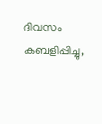ദിവസം കബളിപ്പിച്ചു,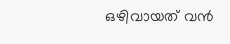ഒഴിവായത് വൻ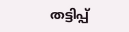തട്ടിപ്പ്